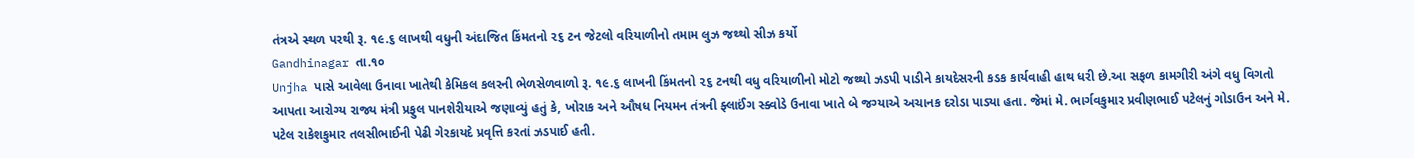તંત્રએ સ્થળ પરથી રૂ. ૧૯.૬ લાખથી વધુની અંદાજિત કિંમતનો ૨૬ ટન જેટલો વરિયાળીનો તમામ લુઝ જથ્થો સીઝ કર્યો
Gandhinagar તા.૧૦
Unjha પાસે આવેલા ઉનાવા ખાતેથી કેમિકલ કલરની ભેળસેળવાળો રૂ. ૧૯.૬ લાખની કિંમતનો ૨૬ ટનથી વધુ વરિયાળીનો મોટો જથ્થો ઝડપી પાડીને કાયદેસરની કડક કાર્યવાહી હાથ ધરી છે.આ સફળ કામગીરી અંગે વધુ વિગતો આપતા આરોગ્ય રાજ્ય મંત્રી પ્રફુલ પાનશેરીયાએ જણાવ્યું હતું કે, ખોરાક અને ઔષધ નિયમન તંત્રની ફ્લાઈંગ સ્ક્વોડે ઉનાવા ખાતે બે જગ્યાએ અચાનક દરોડા પાડ્યા હતા. જેમાં મે. ભાર્ગવકુમાર પ્રવીણભાઈ પટેલનું ગોડાઉન અને મે. પટેલ રાકેશકુમાર તલસીભાઈની પેઢી ગેરકાયદે પ્રવૃત્તિ કરતાં ઝડપાઈ હતી.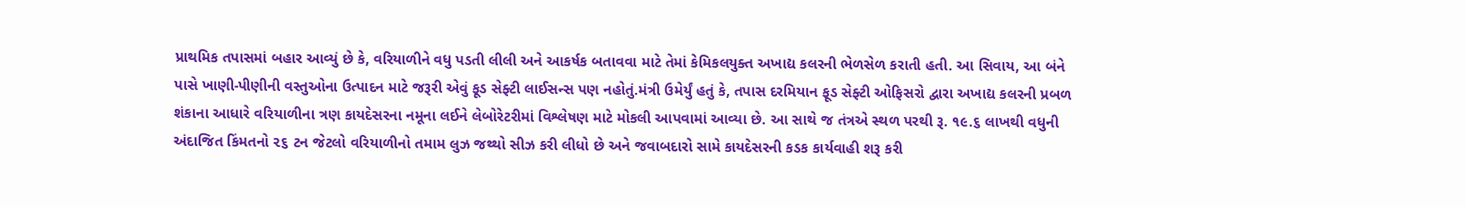પ્રાથમિક તપાસમાં બહાર આવ્યું છે કે, વરિયાળીને વધુ પડતી લીલી અને આકર્ષક બતાવવા માટે તેમાં કેમિકલયુક્ત અખાદ્ય કલરની ભેળસેળ કરાતી હતી. આ સિવાય, આ બંને પાસે ખાણી-પીણીની વસ્તુઓના ઉત્પાદન માટે જરૂરી એવું ફૂડ સેફ્ટી લાઈસન્સ પણ નહોતું.મંત્રી ઉમેર્યું હતું કે, તપાસ દરમિયાન ફૂડ સેફ્ટી ઓફિસરો દ્વારા અખાદ્ય કલરની પ્રબળ શંકાના આધારે વરિયાળીના ત્રણ કાયદેસરના નમૂના લઈને લેબોરેટરીમાં વિશ્લેષણ માટે મોકલી આપવામાં આવ્યા છે. આ સાથે જ તંત્રએ સ્થળ પરથી રૂ. ૧૯.૬ લાખથી વધુની અંદાજિત કિંમતનો ૨૬ ટન જેટલો વરિયાળીનો તમામ લુઝ જથ્થો સીઝ કરી લીધો છે અને જવાબદારો સામે કાયદેસરની કડક કાર્યવાહી શરૂ કરી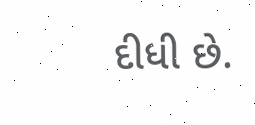દીધી છે.